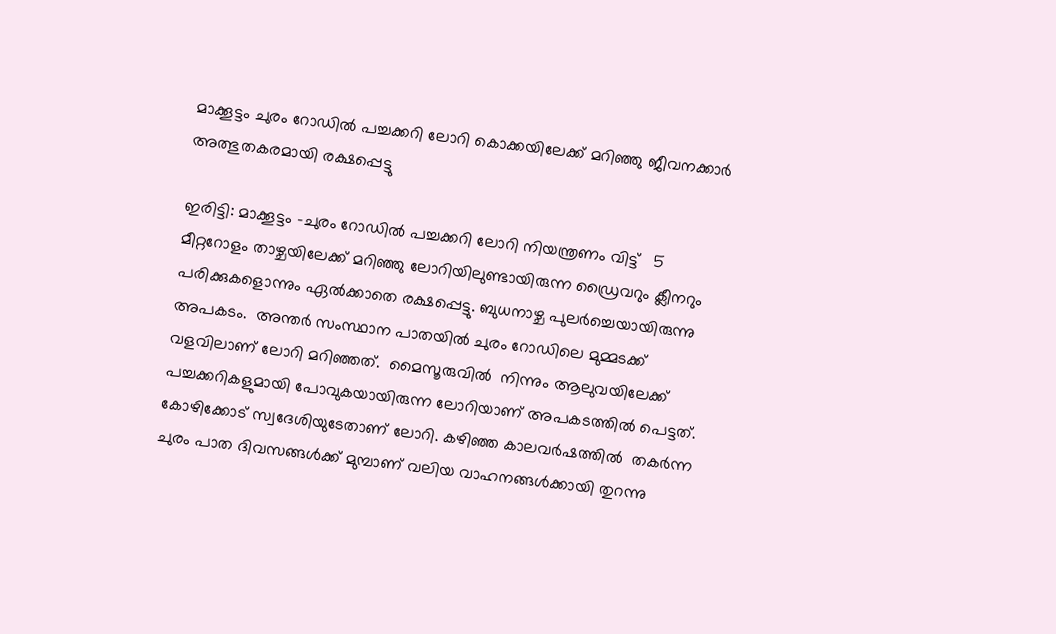മാക്കൂട്ടം ചുരം റോഡിൽ പച്ചക്കറി ലോറി കൊക്കയിലേക്ക് മറിഞ്ഞു ജീവനക്കാർ അത്ഭുതകരമായി രക്ഷപ്പെട്ടു

ഇരിട്ടി: മാക്കൂട്ടം -ചുരം റോഡില്‍ പച്ചക്കറി ലോറി നിയന്ത്രണം വിട്ട്   5 മീറ്ററോളം താഴ്ചയിലേക്ക് മറിഞ്ഞു ലോറിയിലുണ്ടായിരുന്ന ഡ്രൈവറും ക്ലീനറും പരിക്കുകളൊന്നും ഏല്‍ക്കാതെ രക്ഷപ്പെട്ടു. ബുധനാഴ്ച പുലര്‍ച്ചെയായിരുന്നു  അപകടം.  അന്തര്‍ സംസ്ഥാന പാതയില്‍ ചുരം റോഡിലെ മുമ്മടക്ക് വളവിലാണ് ലോറി മറിഞ്ഞത്.  മൈസൂരുവില്‍  നിന്നും ആലുവയിലേക്ക് പച്ചക്കറികളുമായി പോവുകയായിരുന്ന ലോറിയാണ് അപകടത്തില്‍ പെട്ടത്. കോഴിക്കോട് സ്വദേശിയുടേതാണ് ലോറി. കഴിഞ്ഞ കാലവര്‍ഷത്തില്‍  തകര്‍ന്ന ചുരം പാത ദിവസങ്ങള്‍ക്ക് മുമ്പാണ് വലിയ വാഹനങ്ങള്‍ക്കായി തുറന്നു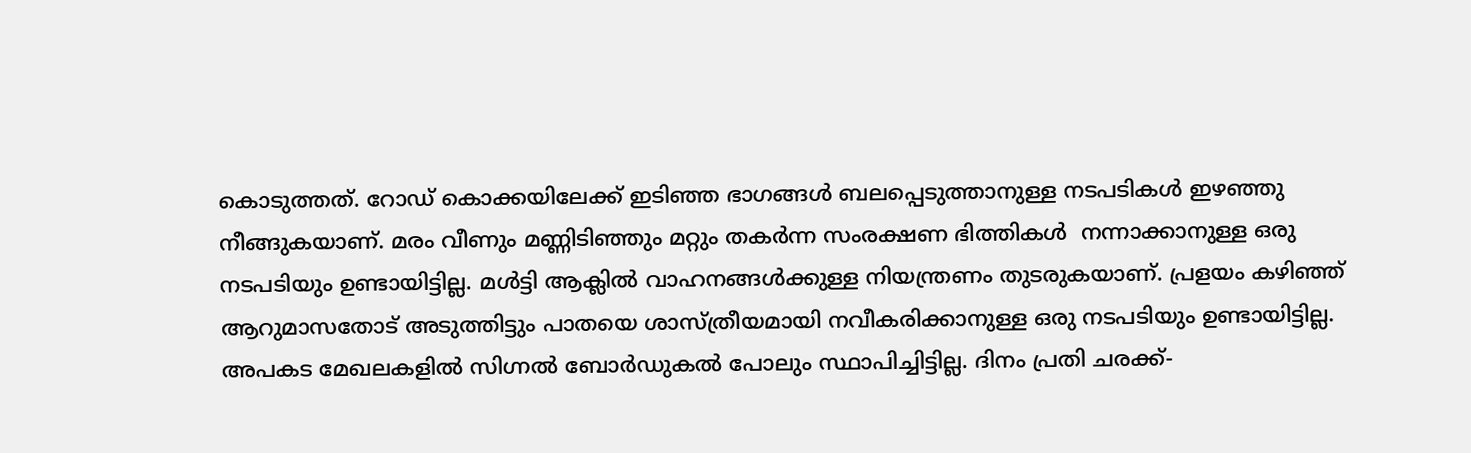കൊടുത്തത്. റോഡ് കൊക്കയിലേക്ക് ഇടിഞ്ഞ ഭാഗങ്ങള്‍ ബലപ്പെടുത്താനുള്ള നടപടികള്‍ ഇഴഞ്ഞു നീങ്ങുകയാണ്. മരം വീണും മണ്ണിടിഞ്ഞും മറ്റും തകര്‍ന്ന സംരക്ഷണ ഭിത്തികള്‍  നന്നാക്കാനുള്ള ഒരു നടപടിയും ഉണ്ടായിട്ടില്ല. മള്‍ട്ടി ആക്ലില്‍ വാഹനങ്ങള്‍ക്കുള്ള നിയന്ത്രണം തുടരുകയാണ്. പ്രളയം കഴിഞ്ഞ് ആറുമാസതോട് അടുത്തിട്ടും പാതയെ ശാസ്ത്രീയമായി നവീകരിക്കാനുള്ള ഒരു നടപടിയും ഉണ്ടായിട്ടില്ല. അപകട മേഖലകളില്‍ സിഗ്നല്‍ ബോര്‍ഡുകല്‍ പോലും സ്ഥാപിച്ചിട്ടില്ല. ദിനം പ്രതി ചരക്ക്-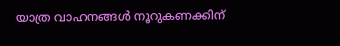യാത്ര വാഹനങ്ങള്‍ നൂറുകണക്കിന്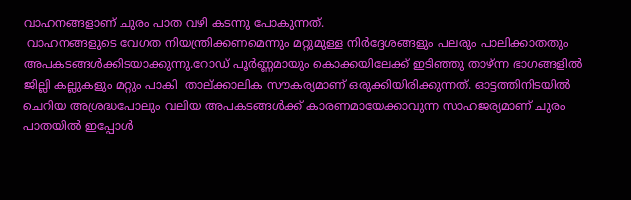വാഹനങ്ങളാണ് ചുരം പാത വഴി കടന്നു പോകുന്നത്.
 വാഹനങ്ങളുടെ വേഗത നിയന്ത്രിക്കണമെന്നും മറ്റുമുള്ള നിര്‍ദ്ദേശങ്ങളും പലരും പാലിക്കാതതും അപകടങ്ങള്‍ക്കിടയാക്കുന്നു.റോഡ് പൂര്‍ണ്ണമായും കൊക്കയിലേക്ക് ഇടിഞ്ഞു താഴ്ന്ന ഭാഗങ്ങളില്‍  ജില്ലി കല്ലുകളും മറ്റും പാകി  താല്ക്കാലിക സൗകര്യമാണ് ഒരുക്കിയിരിക്കുന്നത്. ഓട്ടത്തിനിടയില്‍ ചെറിയ അശ്രദ്ധപോലും വലിയ അപകടങ്ങള്‍ക്ക് കാരണമായേക്കാവുന്ന സാഹജര്യമാണ് ചുരം പാതയില്‍ ഇപ്പോള്‍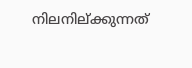നിലനില്ക്കുന്നത്